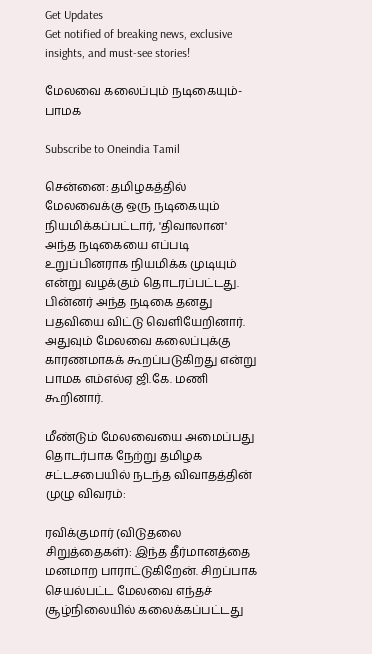Get Updates
Get notified of breaking news, exclusive insights, and must-see stories!

மேலவை கலைப்பும் நடிகையும்-பாமக

Subscribe to Oneindia Tamil

சென்னை: தமிழகத்தில் மேலவைக்கு ஒரு நடிகையும் நியமிக்கப்பட்டார், 'திவாலான' அந்த நடிகையை எப்படி உறுப்பினராக நியமிக்க முடியும் என்று வழக்கும் தொடரப்பட்டது. பின்னர் அந்த நடிகை தனது பதவியை விட்டு வெளியேறினார். அதுவும் மேலவை கலைப்புக்கு காரணமாகக் கூறப்படுகிறது என்று பாமக எம்எல்ஏ ஜி.கே. மணி கூறினார்.

மீண்டும் மேலவையை அமைப்பது தொடர்பாக நேற்று தமிழக சட்டசபையில் நடந்த விவாதத்தின் முழு விவரம்:

ரவிக்குமார் (விடுதலை சிறுத்தைகள்): இந்த தீர்மானத்தை மனமாற பாராட்டுகிறேன். சிறப்பாக செயல்பட்ட மேலவை எந்தச் சூழ்நிலையில் கலைக்கப்பட்டது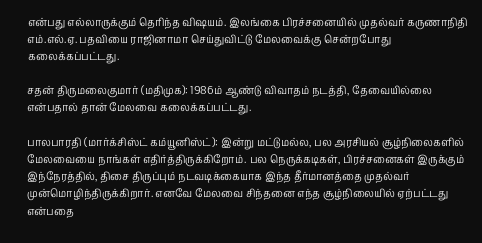என்பது எல்லாருக்கும் தெரிந்த விஷயம். இலங்கை பிரச்சனையில் முதல்வர் கருணாநிதி எம்.எல்.ஏ. பதவியை ராஜினாமா செய்துவிட்டு மேலவைக்கு சென்றபோது கலைக்கப்பட்டது.

சதன் திருமலைகுமார் (மதிமுக): 1986ம் ஆண்டு விவாதம் நடத்தி, தேவையில்லை என்பதால் தான் மேலவை கலைக்கப்பட்டது.

பாலபாரதி (மார்க்சிஸ்ட் கம்யூனிஸ்ட்): இன்று மட்டுமல்ல, பல அரசியல் சூழ்நிலைகளில் மேலவையை நாங்கள் எதிர்த்திருக்கிறோம். பல நெருக்கடிகள், பிரச்சனைகள் இருக்கும் இந்நேரத்தில், திசை திருப்பும் நடவடிக்கையாக இந்த தீர்மானத்தை முதல்வர் முன்மொழிந்திருக்கிறார். எனவே மேலவை சிந்தனை எந்த சூழ்நிலையில் ஏற்பட்டது என்பதை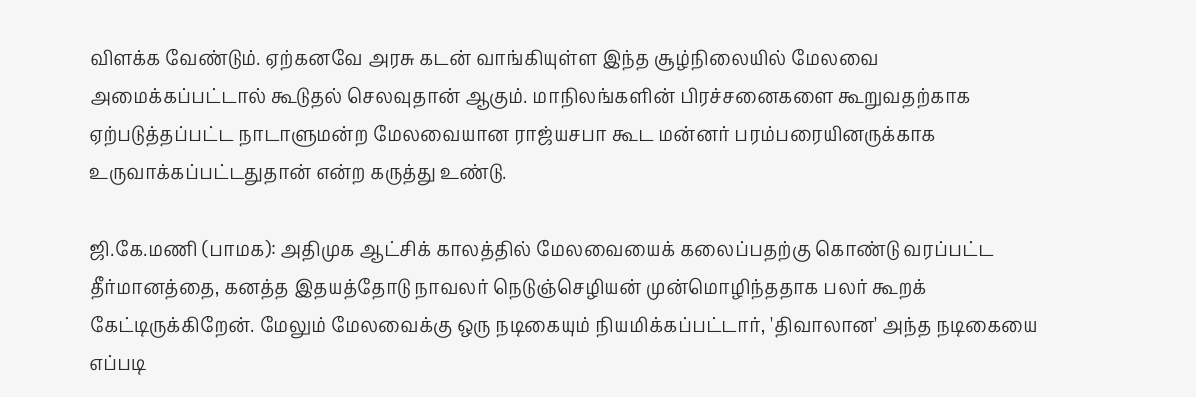விளக்க வேண்டும். ஏற்கனவே அரசு கடன் வாங்கியுள்ள இந்த சூழ்நிலையில் மேலவை அமைக்கப்பட்டால் கூடுதல் செலவுதான் ஆகும். மாநிலங்களின் பிரச்சனைகளை கூறுவதற்காக ஏற்படுத்தப்பட்ட நாடாளுமன்ற மேலவையான ராஜ்யசபா கூட மன்னர் பரம்பரையினருக்காக உருவாக்கப்பட்டதுதான் என்ற கருத்து உண்டு.

ஜி.கே.மணி (பாமக): அதிமுக ஆட்சிக் காலத்தில் மேலவையைக் கலைப்பதற்கு கொண்டு வரப்பட்ட தீர்மானத்தை, கனத்த இதயத்தோடு நாவலர் நெடுஞ்செழியன் முன்மொழிந்ததாக பலர் கூறக் கேட்டிருக்கிறேன். மேலும் மேலவைக்கு ஒரு நடிகையும் நியமிக்கப்பட்டார், 'திவாலான' அந்த நடிகையை எப்படி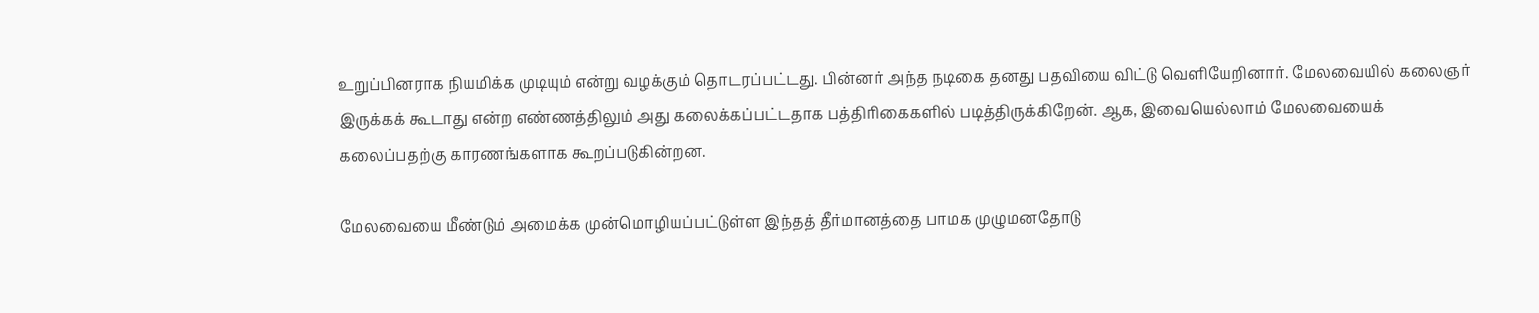உறுப்பினராக நியமிக்க முடியும் என்று வழக்கும் தொடரப்பட்டது. பின்னர் அந்த நடிகை தனது பதவியை விட்டு வெளியேறினார். மேலவையில் கலைஞர் இருக்கக் கூடாது என்ற எண்ணத்திலும் அது கலைக்கப்பட்டதாக பத்திரிகைகளில் படித்திருக்கிறேன். ஆக, இவையெல்லாம் மேலவையைக் கலைப்பதற்கு காரணங்களாக கூறப்படுகின்றன.

மேலவையை மீண்டும் அமைக்க முன்மொழியப்பட்டுள்ள இந்தத் தீர்மானத்தை பாமக முழுமனதோடு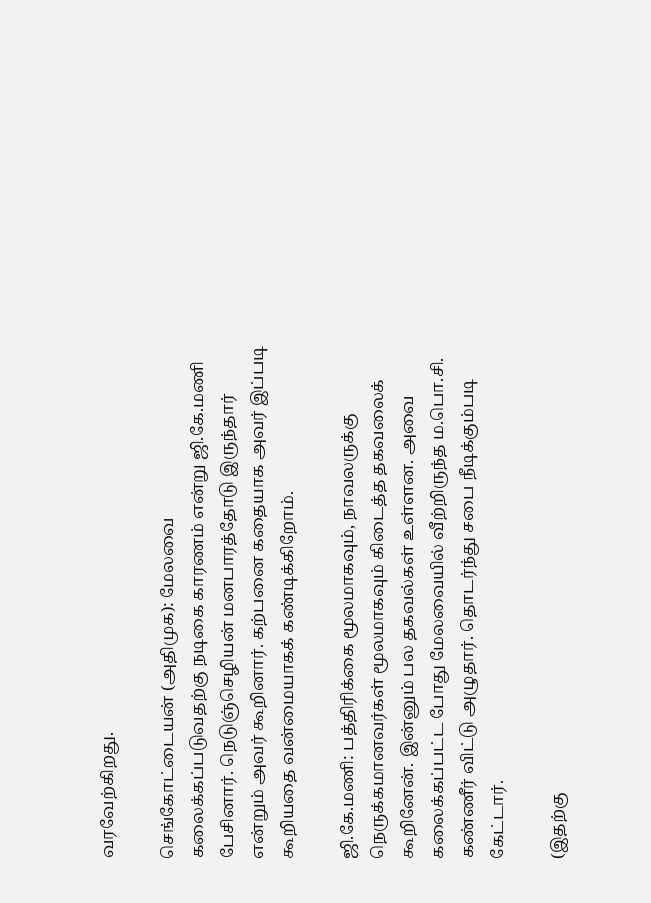வரவேற்கிறது.

செங்கோட்டையன் (அதிமுக): மேலவை கலைக்கப்படுவதற்கு நடிகை காரணம் என்று ஜி.கே.மணி பேசினார். நெடுஞ்செழியன் மனபாரத்தோடு இருந்தார் என்றும் அவர் கூறினார். கற்பனை கதையாக அவர் இப்படி கூறியதை வன்மையாகக் கண்டிக்கிறோம்.

ஜி.கே.மணி: பத்திரிக்கை மூலமாகவும், நாவலருக்கு நெருக்கமானவர்கள் மூலமாகவும் கிடைத்த தகவலைக் கூறினேன். இன்னும் பல தகவல்கள் உள்ளன. அவை கலைக்கப்பட்ட போது மேலவையில் வீற்றிருந்த ம.பொ.சி. கண்ணீர் விட்டு அழுதார். தொடர்ந்து சபை நீடிக்கும்படி கேட்டார்.

(இதற்கு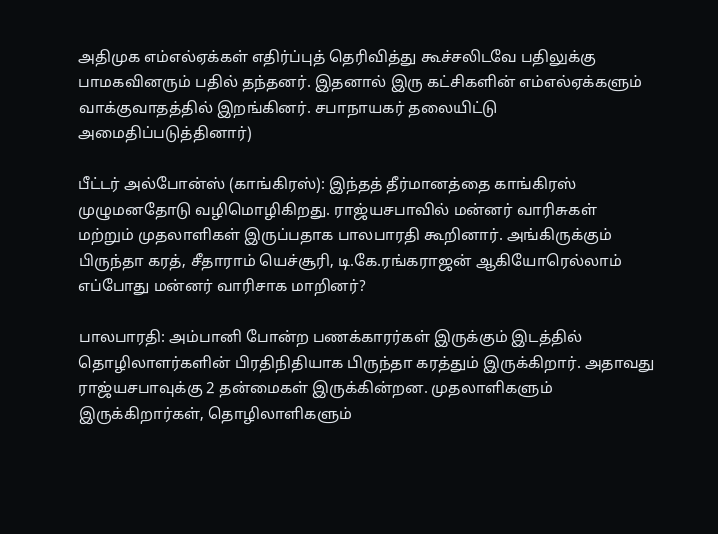அதிமுக எம்எல்ஏக்கள் எதிர்ப்புத் தெரிவித்து கூச்சலிடவே பதிலுக்கு பாமகவினரும் பதில் தந்தனர். இதனால் இரு கட்சிகளின் எம்எல்ஏக்களும் வாக்குவாதத்தில் இறங்கினர். சபாநாயகர் தலையிட்டு அமைதிப்படுத்தினார்)

பீட்டர் அல்போன்ஸ் (காங்கிரஸ்): இந்தத் தீர்மானத்தை காங்கிரஸ் முழுமனதோடு வழிமொழிகிறது. ராஜ்யசபாவில் மன்னர் வாரிசுகள் மற்றும் முதலாளிகள் இருப்பதாக பாலபாரதி கூறினார். அங்கிருக்கும் பிருந்தா கரத், சீதாராம் யெச்சூரி, டி.கே.ரங்கராஜன் ஆகியோரெல்லாம் எப்போது மன்னர் வாரிசாக மாறினர்?

பாலபாரதி: அம்பானி போன்ற பணக்காரர்கள் இருக்கும் இடத்தில் தொழிலாளர்களின் பிரதிநிதியாக பிருந்தா கரத்தும் இருக்கிறார். அதாவது ராஜ்யசபாவுக்கு 2 தன்மைகள் இருக்கின்றன. முதலாளிகளும் இருக்கிறார்கள், தொழிலாளிகளும்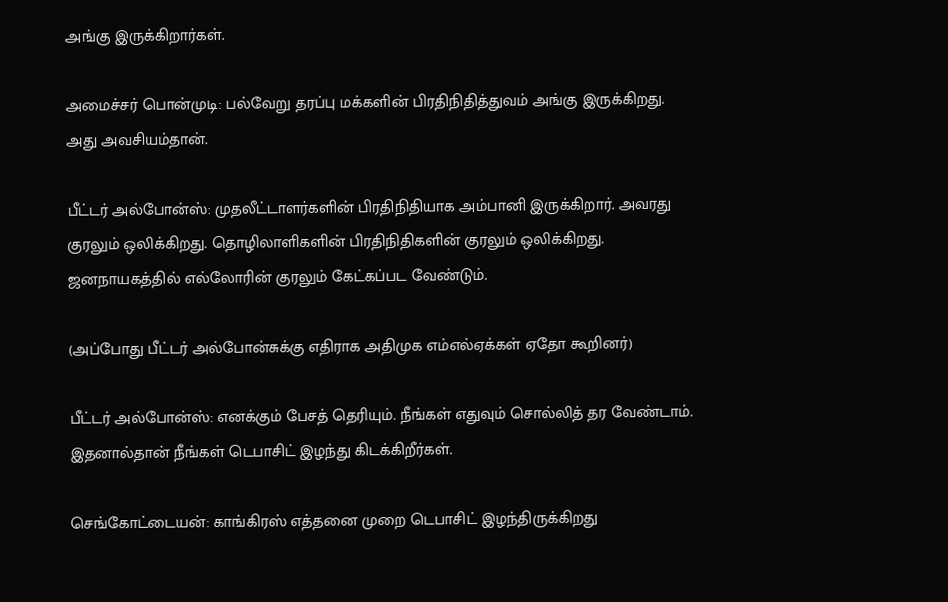அங்கு இருக்கிறார்கள்.

அமைச்சர் பொன்முடி: பல்வேறு தரப்பு மக்களின் பிரதிநிதித்துவம் அங்கு இருக்கிறது. அது அவசியம்தான்.

பீட்டர் அல்போன்ஸ்: முதலீட்டாளர்களின் பிரதிநிதியாக அம்பானி இருக்கிறார். அவரது குரலும் ஒலிக்கிறது. தொழிலாளிகளின் பிரதிநிதிகளின் குரலும் ஒலிக்கிறது. ஜனநாயகத்தில் எல்லோரின் குரலும் கேட்கப்பட வேண்டும்.

(அப்போது பீட்டர் அல்போன்சுக்கு எதிராக அதிமுக எம்எல்ஏக்கள் ஏதோ கூறினர்)

பீட்டர் அல்போன்ஸ்: எனக்கும் பேசத் தெரியும். நீங்கள் எதுவும் சொல்லித் தர வேண்டாம். இதனால்தான் நீங்கள் டெபாசிட் இழந்து கிடக்கிறீர்கள்.

செங்கோட்டையன்: காங்கிரஸ் எத்தனை முறை டெபாசிட் இழந்திருக்கிறது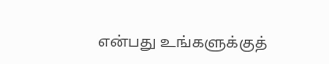என்பது உங்களுக்குத்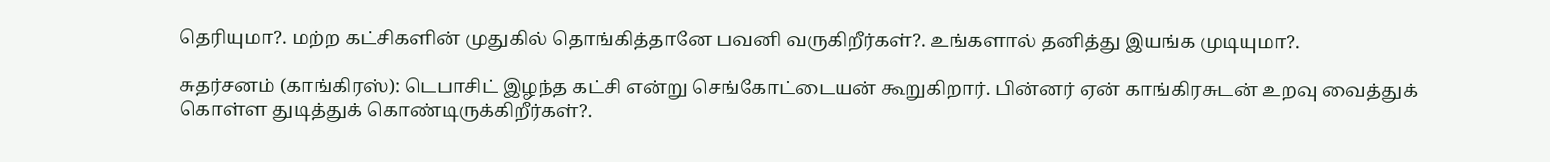தெரியுமா?. மற்ற கட்சிகளின் முதுகில் தொங்கித்தானே பவனி வருகிறீர்கள்?. உங்களால் தனித்து இயங்க முடியுமா?.

சுதர்சனம் (காங்கிரஸ்): டெபாசிட் இழந்த கட்சி என்று செங்கோட்டையன் கூறுகிறார். பின்னர் ஏன் காங்கிரசுடன் உறவு வைத்துக் கொள்ள துடித்துக் கொண்டிருக்கிறீர்கள்?.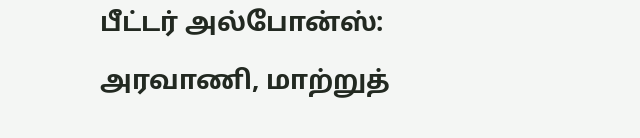பீட்டர் அல்போன்ஸ்: அரவாணி, மாற்றுத்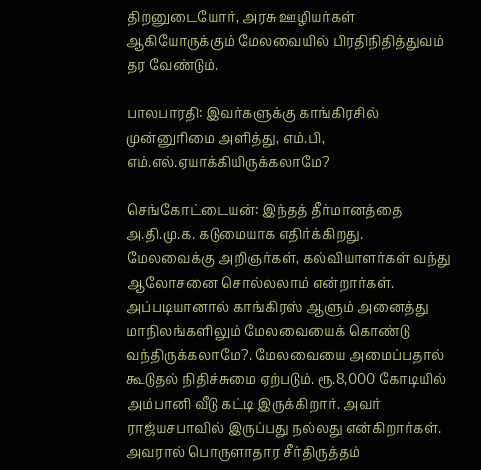திறனுடையோர், அரசு ஊழியர்கள் ஆகியோருக்கும் மேலவையில் பிரதிநிதித்துவம் தர வேண்டும்.

பாலபாரதி: இவர்களுக்கு காங்கிரசில் முன்னுரிமை அளித்து, எம்.பி, எம்.எல்.ஏயாக்கியிருக்கலாமே?

செங்கோட்டையன்: இந்தத் தீர்மானத்தை அ.தி.மு.க. கடுமையாக எதிர்க்கிறது. மேலவைக்கு அறிஞர்கள், கல்வியாளர்கள் வந்து ஆலோசனை சொல்லலாம் என்றார்கள். அப்படியானால் காங்கிரஸ் ஆளும் அனைத்து மாநிலங்களிலும் மேலவையைக் கொண்டு வந்திருக்கலாமே?. மேலவையை அமைப்பதால் கூடுதல் நிதிச்சுமை ஏற்படும். ரூ.8,000 கோடியில் அம்பானி வீடு கட்டி இருக்கிறார். அவர் ராஜ்யசபாவில் இருப்பது நல்லது என்கிறார்கள். அவரால் பொருளாதார சீர்திருத்தம்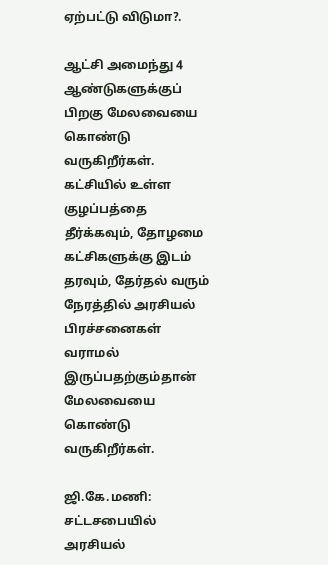ஏற்பட்டு விடுமா?.

ஆட்சி அமைந்து 4 ஆண்டுகளுக்குப் பிறகு மேலவையை கொண்டு வருகிறீர்கள். கட்சியில் உள்ள குழப்பத்தை தீர்க்கவும், தோழமை கட்சிகளுக்கு இடம் தரவும், தேர்தல் வரும் நேரத்தில் அரசியல் பிரச்சனைகள் வராமல் இருப்பதற்கும்தான் மேலவையை கொண்டு வருகிறீர்கள்.

ஜி.கே.மணி: சட்டசபையில் அரசியல்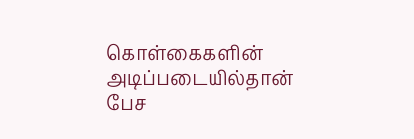கொள்கைகளின் அடிப்படையில்தான் பேச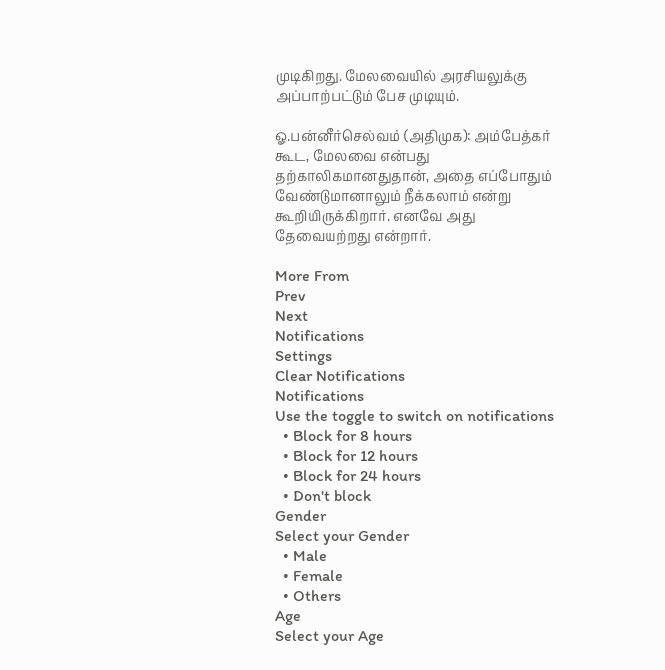முடிகிறது. மேலவையில் அரசியலுக்கு அப்பாற்பட்டும் பேச முடியும்.

ஓ.பன்னீர்செல்வம் (அதிமுக): அம்பேத்கர் கூட, மேலவை என்பது தற்காலிகமானதுதான், அதை எப்போதும் வேண்டுமானாலும் நீக்கலாம் என்று கூறியிருக்கிறார். எனவே அது தேவையற்றது என்றார்.

More From
Prev
Next
Notifications
Settings
Clear Notifications
Notifications
Use the toggle to switch on notifications
  • Block for 8 hours
  • Block for 12 hours
  • Block for 24 hours
  • Don't block
Gender
Select your Gender
  • Male
  • Female
  • Others
Age
Select your Age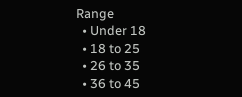Range
  • Under 18
  • 18 to 25
  • 26 to 35
  • 36 to 45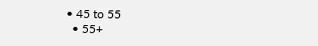• 45 to 55
  • 55+